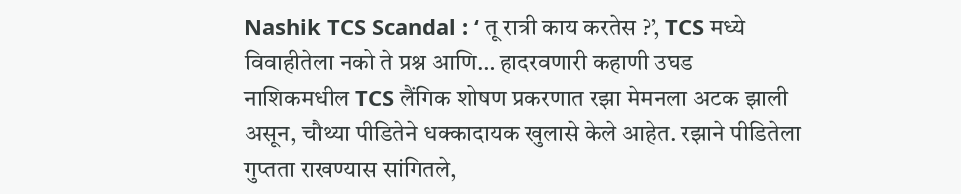Nashik TCS Scandal : ‘ तू रात्री काय करतेस ?’, TCS मध्ये विवाहीतेला नको ते प्रश्न आणि… हादरवणारी कहाणी उघड
नाशिकमधील TCS लैंगिक शोषण प्रकरणात रझा मेमनला अटक झाली असून, चौथ्या पीडितेने धक्कादायक खुलासे केले आहेत. रझाने पीडितेला गुप्तता राखण्यास सांगितले,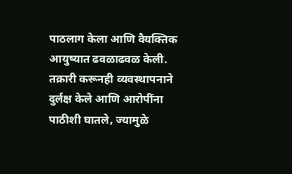पाठलाग केला आणि वैयक्तिक आयुष्यात ढवळाढवळ केली. तक्रारी करूनही व्यवस्थापनाने दुर्लक्ष केले आणि आरोपींना पाठीशी घातले, ज्यामुळे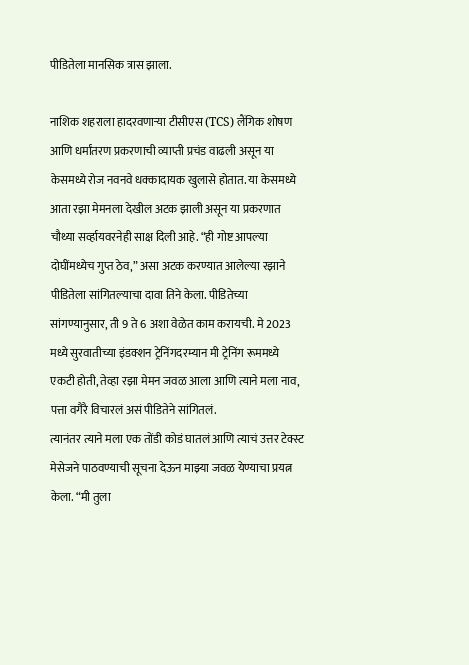पीडितेला मानसिक त्रास झाला.

नाशिक शहराला हादरवणाऱ्या टीसीएस (TCS) लैंगिक शोषण आणि धर्मांतरण प्रकरणाची व्याप्ती प्रचंड वाढली असून या केसमध्ये रोज नवनवे धक्कादायक खुलासे होतात. या केसमध्ये आता रझा मेमनला देखील अटक झाली असून या प्रकरणात चौथ्या सर्व्हायवरनेही साक्ष दिली आहे. “ही गोष्ट आपल्या दोघींमध्येच गुप्त ठेव,” असा अटक करण्यात आलेल्या रझाने पीडितेला सांगितल्याचा दावा तिने केला. पीडितेच्या सांगण्यानुसार, ती 9 ते 6 अशा वेळेत काम करायची. मे 2023 मध्ये सुरवातीच्या इंडक्शन ट्रेनिंगदरम्यान मी ट्रेनिंग रूममध्ये एकटी होती, तेव्हा रझा मेमन जवळ आला आणि त्याने मला नाव, पत्ता वगैरै विचारलं असं पीडितेने सांगितलं.
त्यानंतर त्याने मला एक तोंडी कोडं घातलं आणि त्याचं उत्तर टेक्स्ट मेसेजने पाठवण्याची सूचना देऊन माझ्या जवळ येण्याचा प्रयत्न केला. “मी तुला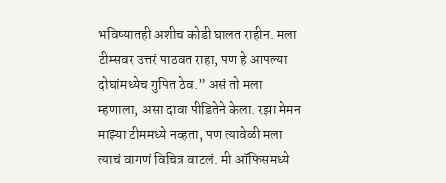भविष्यातही अशीच कोडी घालत राहीन. मला टीम्सवर उत्तरं पाठवत राहा, पण हे आपल्या दोघांमध्येच गुपित ठेव.” असं तो मला म्हणाला, असा दावा पीडितेने केला. रझा मेमन माझ्या टीममध्ये नव्हता, पण त्यावेळी मला त्याचं वागणं विचित्र वाटलं. मी ऑफिसमध्ये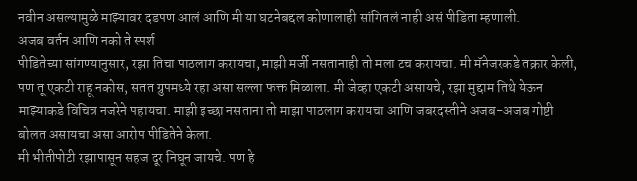नवीन असल्यामुळे माझ्यावर दडपण आलं आणि मी या घटनेबद्दल कोणालाही सांगितलं नाही असं पीडिता म्हणाली.
अजब वर्तन आणि नको ते स्पर्श
पीडितेच्या सांगण्यानुसार, रझा तिचा पाठलाग करायचा, माझी मर्जी नसतानाही तो मला टच करायचा. मी मॅनेजरकडे तक्रार केली, पण तू एकटी राहू नकोस, सतत ग्रुपमध्ये रहा असा सल्ला फक्त मिळाला. मी जेव्हा एकटी असायचे, रझा मुद्दाम तिथे येऊन माझ्याकडे विचित्र नजरेने पहायचा. माझी इच्छा नसताना तो माझा पाठलाग करायचा आणि जबरदस्तीने अजब-अजब गोष्टी बोलत असायचा असा आरोप पीडितेने केला.
मी भीतीपोटी रझापासून सहज दूर निघून जायचे. पण हे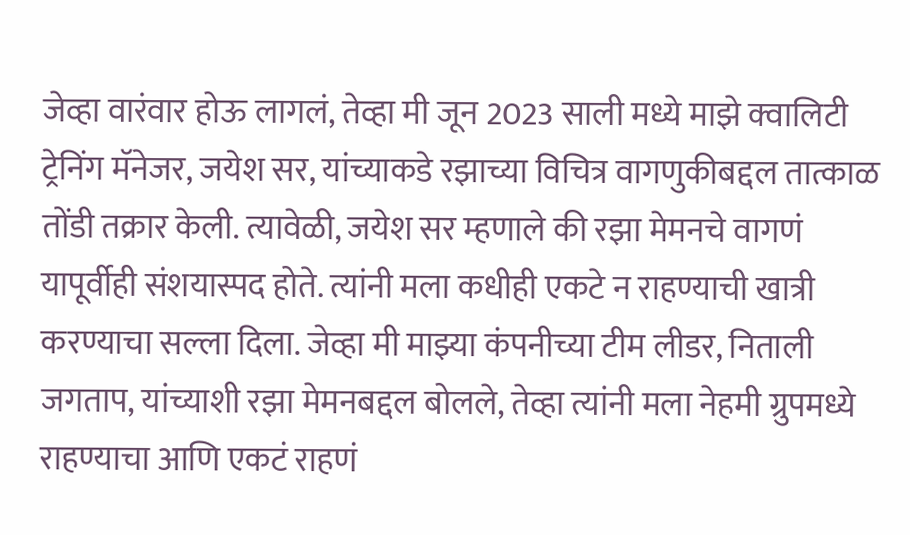जेव्हा वारंवार होऊ लागलं, तेव्हा मी जून 2023 साली मध्ये माझे क्वालिटी ट्रेनिंग मॅनेजर, जयेश सर, यांच्याकडे रझाच्या विचित्र वागणुकीबद्दल तात्काळ तोंडी तक्रार केली. त्यावेळी, जयेश सर म्हणाले की रझा मेमनचे वागणं यापूर्वीही संशयास्पद होते. त्यांनी मला कधीही एकटे न राहण्याची खात्री करण्याचा सल्ला दिला. जेव्हा मी माझ्या कंपनीच्या टीम लीडर, निताली जगताप, यांच्याशी रझा मेमनबद्दल बोलले, तेव्हा त्यांनी मला नेहमी ग्रुपमध्ये राहण्याचा आणि एकटं राहणं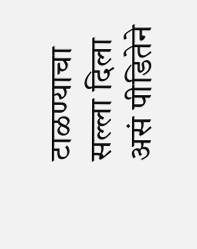टाळण्याचा सल्ला दिला असं पीडितेने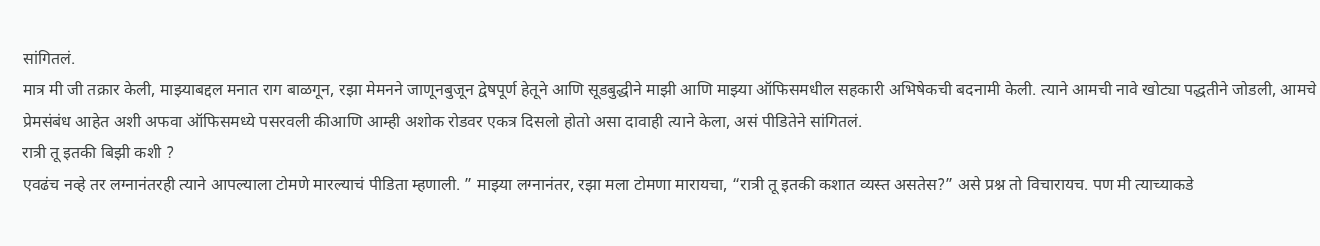सांगितलं.
मात्र मी जी तक्रार केली, माझ्याबद्दल मनात राग बाळगून, रझा मेमनने जाणूनबुजून द्वेषपूर्ण हेतूने आणि सूडबुद्धीने माझी आणि माझ्या ऑफिसमधील सहकारी अभिषेकची बदनामी केली. त्याने आमची नावे खोट्या पद्धतीने जोडली, आमचे प्रेमसंबंध आहेत अशी अफवा ऑफिसमध्ये पसरवली कीआणि आम्ही अशोक रोडवर एकत्र दिसलो होतो असा दावाही त्याने केला, असं पीडितेने सांगितलं.
रात्री तू इतकी बिझी कशी ?
एवढंच नव्हे तर लग्नानंतरही त्याने आपल्याला टोमणे मारल्याचं पीडिता म्हणाली. ” माझ्या लग्नानंतर, रझा मला टोमणा मारायचा, “रात्री तू इतकी कशात व्यस्त असतेस?” असे प्रश्न तो विचारायच. पण मी त्याच्याकडे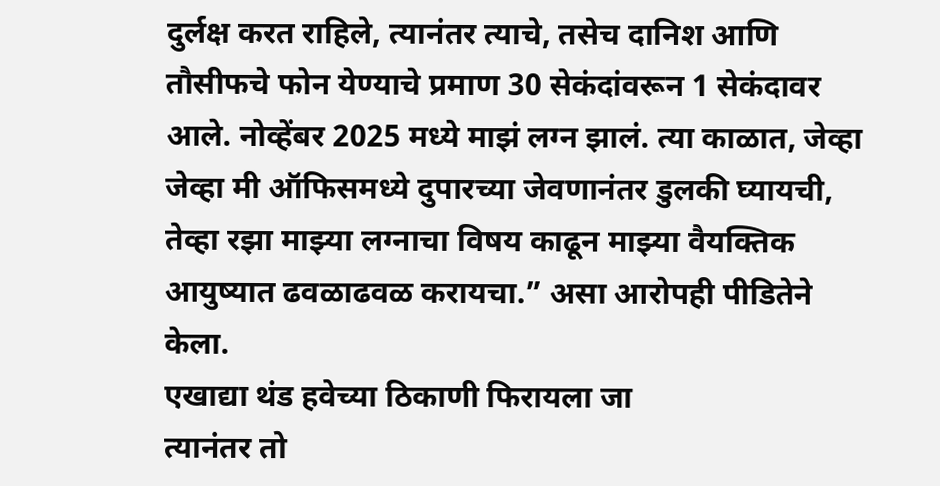दुर्लक्ष करत राहिले, त्यानंतर त्याचे, तसेच दानिश आणि तौसीफचे फोन येण्याचे प्रमाण 30 सेकंदांवरून 1 सेकंदावर आले. नोव्हेंबर 2025 मध्ये माझं लग्न झालं. त्या काळात, जेव्हा जेव्हा मी ऑफिसमध्ये दुपारच्या जेवणानंतर डुलकी घ्यायची, तेव्हा रझा माझ्या लग्नाचा विषय काढून माझ्या वैयक्तिक आयुष्यात ढवळाढवळ करायचा.” असा आरोपही पीडितेने केला.
एखाद्या थंड हवेच्या ठिकाणी फिरायला जा
त्यानंतर तो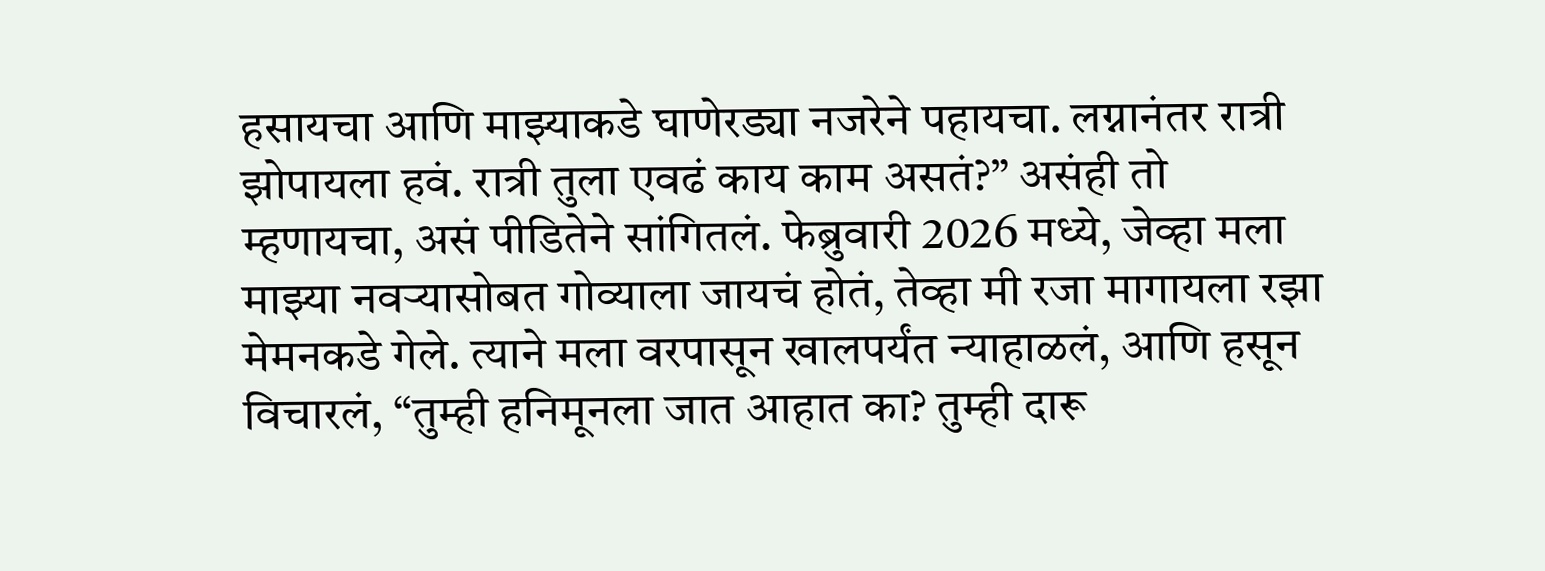हसायचा आणि माझ्याकडे घाणेरड्या नजरेने पहायचा. लग्नानंतर रात्री झोपायला हवं. रात्री तुला एवढं काय काम असतं?” असंही तो म्हणायचा, असं पीडितेने सांगितलं. फेब्रुवारी 2026 मध्ये, जेव्हा मला माझ्या नवऱ्यासोबत गोव्याला जायचं होतं, तेव्हा मी रजा मागायला रझा मेमनकडे गेले. त्याने मला वरपासून खालपर्यंत न्याहाळलं, आणि हसून विचारलं, “तुम्ही हनिमूनला जात आहात का? तुम्ही दारू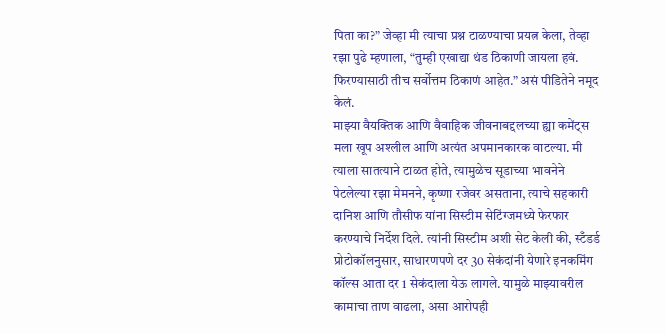पिता का?” जेव्हा मी त्याचा प्रश्न टाळण्याचा प्रयत्न केला, तेव्हा रझा पुढे म्हणाला, “तुम्ही एखाद्या थंड ठिकाणी जायला हवं. फिरण्यासाठी तीच सर्वोत्तम ठिकाणं आहेत.” असं पीडितेने नमूद केलं.
माझ्या वैयक्तिक आणि वैवाहिक जीवनाबद्दलच्या ह्या कमेंट्स मला खूप अश्लील आणि अत्यंत अपमानकारक वाटल्या. मी त्याला सातत्याने टाळत होते, त्यामुळेच सूडाच्या भावनेने पेटलेल्या रझा मेमनने, कृष्णा रजेवर असताना, त्याचे सहकारी दानिश आणि तौसीफ यांना सिस्टीम सेटिंग्जमध्ये फेरफार करण्याचे निर्देश दिले. त्यांनी सिस्टीम अशी सेट केली की, स्टँडर्ड प्रोटोकॉलनुसार, साधारणपणे दर 30 सेकंदांनी येणारे इनकमिंग कॉल्स आता दर 1 सेकंदाला येऊ लागले. यामुळे माझ्यावरील कामाचा ताण वाढला, असा आरोपही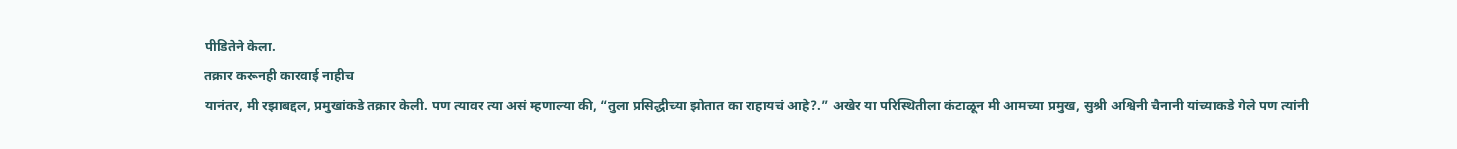पीडितेने केला.
तक्रार करूनही कारवाई नाहीच
यानंतर, मी रझाबद्दल, प्रमुखांकडे तक्रार केली. पण त्यावर त्या असं म्हणाल्या की, “तुला प्रसिद्धीच्या झोतात का राहायचं आहे?.” अखेर या परिस्थितीला कंटाळून मी आमच्या प्रमुख, सुश्री अश्विनी चैनानी यांच्याकडे गेले पण त्यांनी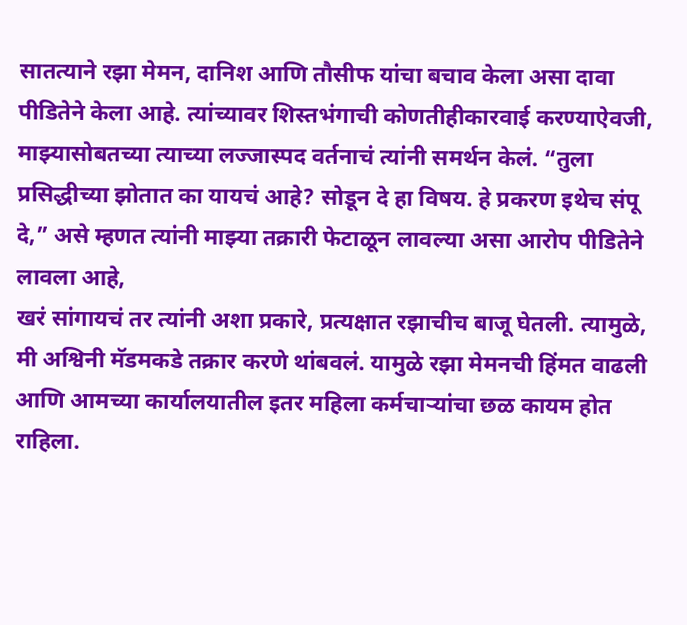सातत्याने रझा मेमन, दानिश आणि तौसीफ यांचा बचाव केला असा दावा पीडितेने केला आहे. त्यांच्यावर शिस्तभंगाची कोणतीहीकारवाई करण्याऐवजी, माझ्यासोबतच्या त्याच्या लज्जास्पद वर्तनाचं त्यांनी समर्थन केलं. “तुला प्रसिद्धीच्या झोतात का यायचं आहे? सोडून दे हा विषय. हे प्रकरण इथेच संपू दे,” असे म्हणत त्यांनी माझ्या तक्रारी फेटाळून लावल्या असा आरोप पीडितेने लावला आहे,
खरं सांगायचं तर त्यांनी अशा प्रकारे, प्रत्यक्षात रझाचीच बाजू घेतली. त्यामुळे, मी अश्विनी मॅडमकडे तक्रार करणे थांबवलं. यामुळे रझा मेमनची हिंमत वाढली आणि आमच्या कार्यालयातील इतर महिला कर्मचाऱ्यांचा छळ कायम होत राहिला.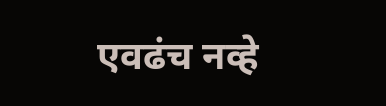एवढंच नव्हे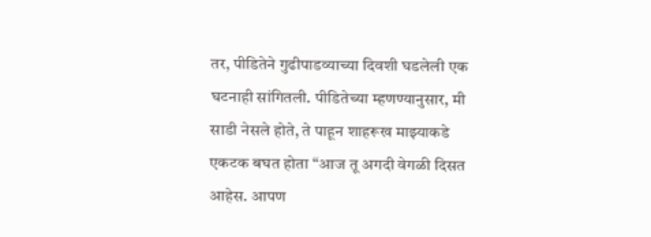तर, पीडितेने गुढीपाडव्याच्या दिवशी घडलेली एक घटनाही सांगितली. पीडितेच्या म्हणण्यानुसार, मी साडी नेसले होते, ते पाहून शाहरूख माझ्याकडे एकटक बघत होता “आज तू अगदी वेगळी दिसत आहेस. आपण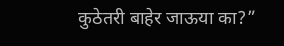कुठेतरी बाहेर जाऊया का?”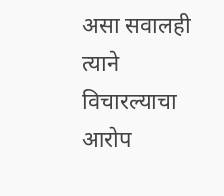असा सवालही त्याने विचारल्याचा आरोप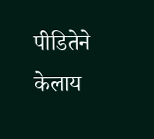पीडितेने केलाय